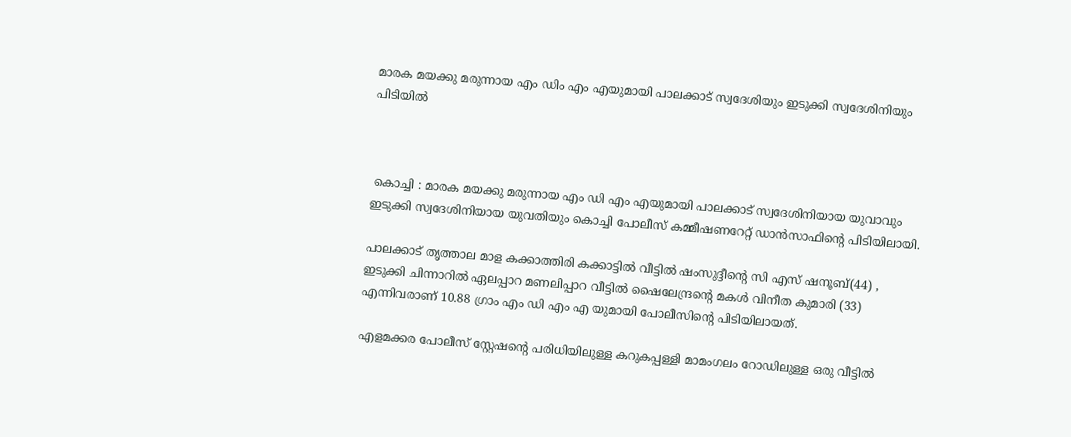മാരക മയക്കു മരുന്നായ എം ഡിം എം എയുമായി പാലക്കാട് സ്വദേശിയും ഇടുക്കി സ്വദേശിനിയും പിടിയിൽ



 കൊച്ചി : മാരക മയക്കു മരുന്നായ എം ഡി എം എയുമായി പാലക്കാട് സ്വദേശിനിയായ യുവാവും ഇടുക്കി സ്വദേശിനിയായ യുവതിയും കൊച്ചി പോലീസ് കമ്മീഷണറേറ്റ് ഡാൻസാഫിന്റെ പിടിയിലായി.

പാലക്കാട് തൃത്താല മാള കക്കാത്തിരി കക്കാട്ടിൽ വീട്ടിൽ ഷംസുദ്ദീന്റെ സി എസ് ഷനൂബ്(44) , ഇടുക്കി ചിന്നാറിൽ ഏലപ്പാറ മണലിപ്പാറ വീട്ടിൽ ഷൈലേന്ദ്രന്റെ മകൾ വിനീത കുമാരി (33) എന്നിവരാണ് 10.88 ഗ്രാം എം ഡി എം എ യുമായി പോലീസിന്റെ പിടിയിലായത്.

എളമക്കര പോലീസ് സ്റ്റേഷന്റെ പരിധിയിലുള്ള കറുകപ്പള്ളി മാമംഗലം റോഡിലുള്ള ഒരു വീട്ടിൽ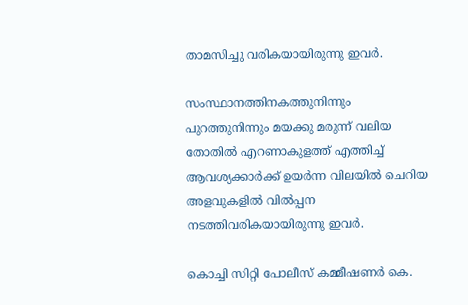താമസിച്ചു വരികയായിരുന്നു ഇവർ.

സംസ്ഥാനത്തിനകത്തുനിന്നും പുറത്തുനിന്നും മയക്കു മരുന്ന് വലിയ തോതിൽ എറണാകുളത്ത് എത്തിച്ച് ആവശ്യക്കാർക്ക് ഉയർന്ന വിലയിൽ ചെറിയ അളവുകളിൽ വിൽപ്പന നടത്തിവരികയായിരുന്നു ഇവർ.

കൊച്ചി സിറ്റി പോലീസ് കമ്മീഷണർ കെ.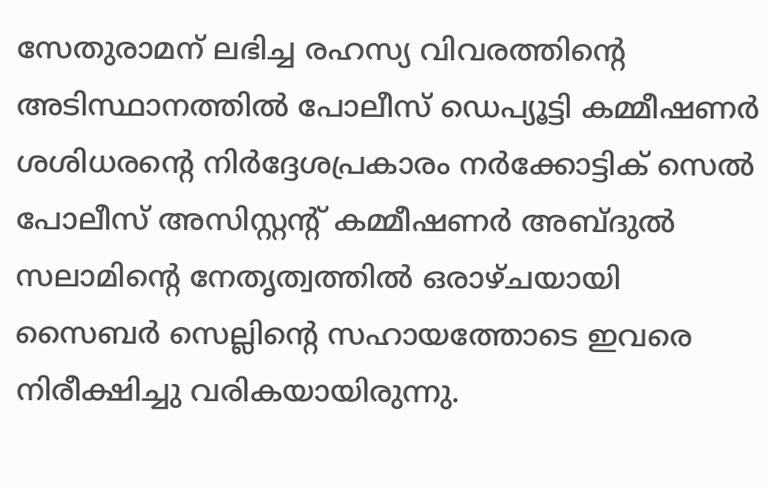സേതുരാമന് ലഭിച്ച രഹസ്യ വിവരത്തിന്റെ അടിസ്ഥാനത്തിൽ പോലീസ് ഡെപ്യൂട്ടി കമ്മീഷണർ ശശിധരന്‍റെ നിർദ്ദേശപ്രകാരം നർക്കോട്ടിക് സെൽ പോലീസ് അസിസ്റ്റന്റ് കമ്മീഷണർ അബ്ദുൽ സലാമിന്റെ നേതൃത്വത്തിൽ ഒരാഴ്ചയായി സൈബർ സെല്ലിന്റെ സഹായത്തോടെ ഇവരെ നിരീക്ഷിച്ചു വരികയായിരുന്നു.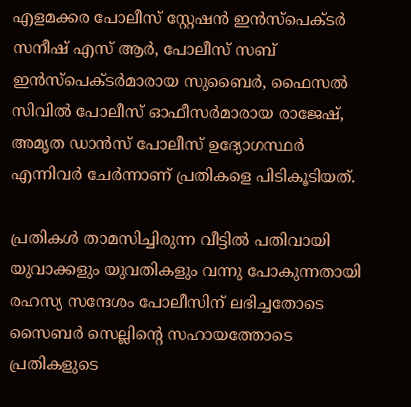എളമക്കര പോലീസ് സ്റ്റേഷൻ ഇൻസ്പെക്ടർ സനീഷ് എസ് ആർ, പോലീസ് സബ് ഇൻസ്പെക്ടർമാരായ സുബൈർ, ഫൈസൽ സിവിൽ പോലീസ് ഓഫീസർമാരായ രാജേഷ്, അമൃത ഡാൻസ് പോലീസ് ഉദ്യോഗസ്ഥർ എന്നിവർ ചേർന്നാണ് പ്രതികളെ പിടികൂടിയത്.

പ്രതികൾ താമസിച്ചിരുന്ന വീട്ടിൽ പതിവായി യുവാക്കളും യുവതികളും വന്നു പോകുന്നതായി രഹസ്യ സന്ദേശം പോലീസിന് ലഭിച്ചതോടെ സൈബർ സെല്ലിന്റെ സഹായത്തോടെ പ്രതികളുടെ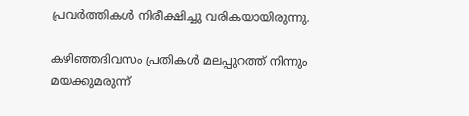പ്രവർത്തികൾ നിരീക്ഷിച്ചു വരികയായിരുന്നു.

കഴിഞ്ഞദിവസം പ്രതികൾ മലപ്പുറത്ത് നിന്നും മയക്കുമരുന്ന്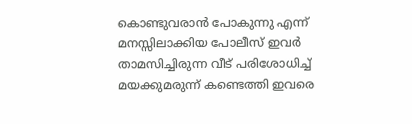കൊണ്ടുവരാൻ പോകുന്നു എന്ന് മനസ്സിലാക്കിയ പോലീസ് ഇവർ താമസിച്ചിരുന്ന വീട് പരിശോധിച്ച് മയക്കുമരുന്ന് കണ്ടെത്തി ഇവരെ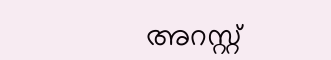അറസ്റ്റ്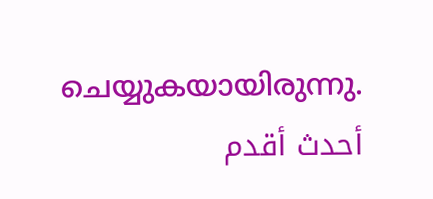ചെയ്യുകയായിരുന്നു.
أحدث أقدم